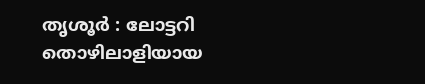തൃശൂർ : ലോട്ടറി തൊഴിലാളിയായ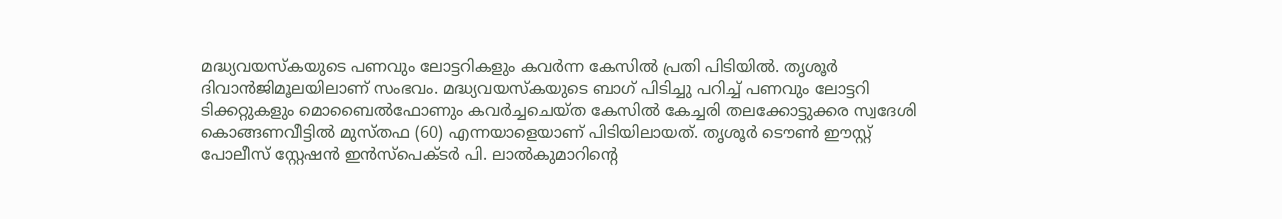മദ്ധ്യവയസ്കയുടെ പണവും ലോട്ടറികളും കവർന്ന കേസിൽ പ്രതി പിടിയിൽ. തൃശൂർ ദിവാൻജിമൂലയിലാണ് സംഭവം. മദ്ധ്യവയസ്കയുടെ ബാഗ് പിടിച്ചു പറിച്ച് പണവും ലോട്ടറി ടിക്കറ്റുകളും മൊബൈൽഫോണും കവർച്ചചെയ്ത കേസിൽ കേച്ചരി തലക്കോട്ടുക്കര സ്വദേശി കൊങ്ങണവീട്ടിൽ മുസ്തഫ (60) എന്നയാളെയാണ് പിടിയിലായത്. തൃശൂർ ടൌൺ ഈസ്റ്റ് പോലീസ് സ്റ്റേഷൻ ഇൻസ്പെക്ടർ പി. ലാൽകുമാറിന്റെ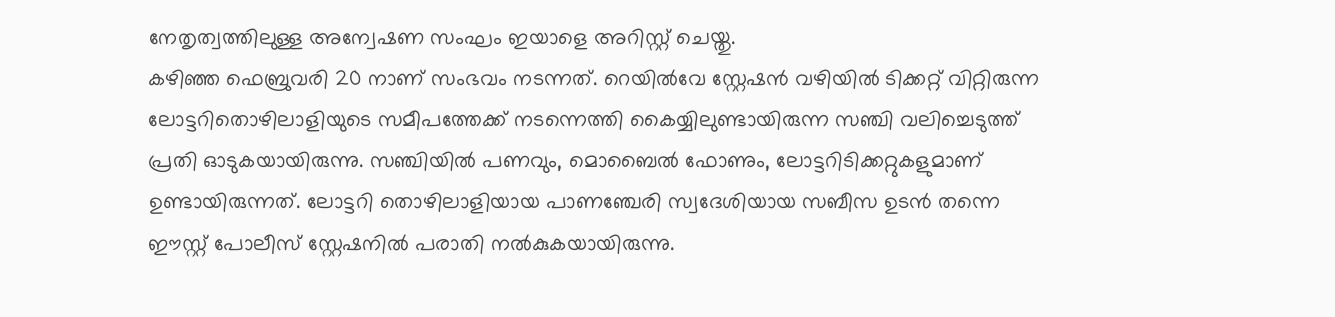നേതൃത്വത്തിലുള്ള അന്വേഷണ സംഘം ഇയാളെ അറിസ്റ്റ് ചെയ്തു.
കഴിഞ്ഞ ഫെബ്രുവരി 20 നാണ് സംഭവം നടന്നത്. റെയിൽവേ സ്റ്റേഷൻ വഴിയിൽ ടിക്കറ്റ് വിറ്റിരുന്ന ലോട്ടറിതൊഴിലാളിയുടെ സമീപത്തേക്ക് നടന്നെത്തി കൈയ്യിലുണ്ടായിരുന്ന സഞ്ചി വലിച്ചെടുത്ത് പ്രതി ഓടുകയായിരുന്നു. സഞ്ചിയിൽ പണവും, മൊബൈൽ ഫോണും, ലോട്ടറിടിക്കറ്റുകളുമാണ് ഉണ്ടായിരുന്നത്. ലോട്ടറി തൊഴിലാളിയായ പാണഞ്ചേരി സ്വദേശിയായ സബീസ ഉടൻ തന്നെ ഈസ്റ്റ് പോലീസ് സ്റ്റേഷനിൽ പരാതി നൽകുകയായിരുന്നു.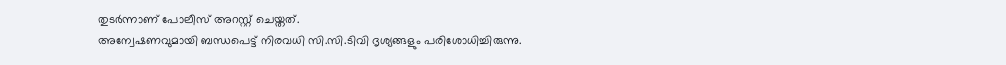തുടർന്നാണ് പോലീസ് അറസ്റ്റ് ചെയ്തത്.
അന്വേഷണവുമായി ബന്ധപെട്ട് നിരവധി സി.സി.ടിവി ദൃശ്യങ്ങളും പരിശോധിച്ചിരുന്നു.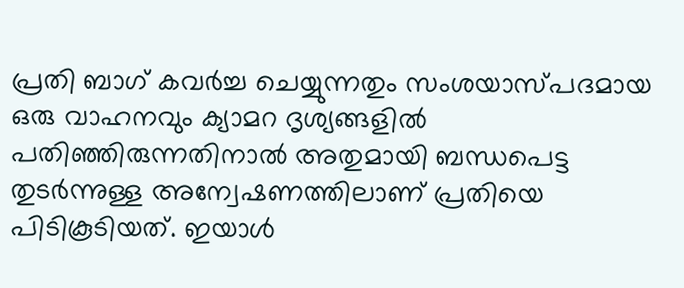പ്രതി ബാഗ് കവർച്ച ചെയ്യുന്നതും സംശയാസ്പദമായ ഒരു വാഹനവും ക്യാമറ ദൃശ്യങ്ങളിൽ പതിഞ്ഞിരുന്നതിനാൽ അതുമായി ബന്ധപെട്ട തുടർന്നുള്ള അന്വേഷണത്തിലാണ് പ്രതിയെ പിടികൂടിയത്. ഇയാൾ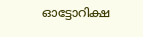ഓട്ടോറിക്ഷ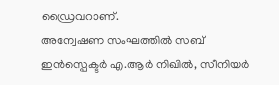ഡ്രൈവറാണ്.
അന്വേഷണ സംഘത്തിൽ സബ് ഇൻസ്പെക്ടർ എ.ആർ നിഖിൽ, സീനിയർ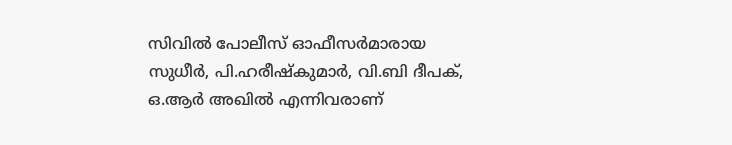സിവിൽ പോലീസ് ഓഫീസർമാരായ സുധീർ, പി.ഹരീഷ്കുമാർ, വി.ബി ദീപക്, ഒ.ആർ അഖിൽ എന്നിവരാണ്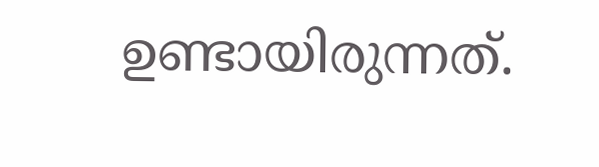ഉണ്ടായിരുന്നത്.